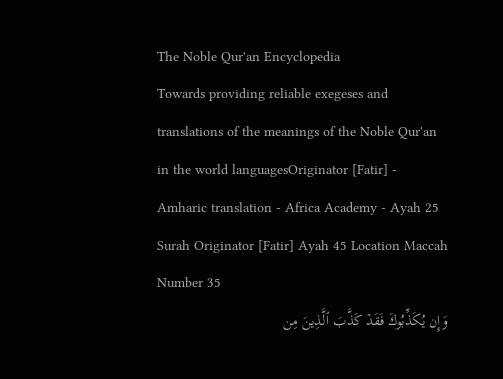The Noble Qur'an Encyclopedia
Towards providing reliable exegeses and translations of the meanings of the Noble Qur'an in the world languagesOriginator [Fatir] - Amharic translation - Africa Academy - Ayah 25
Surah Originator [Fatir] Ayah 45 Location Maccah Number 35
وَإِن يُكَذِّبُوكَ فَقَدۡ كَذَّبَ ٱلَّذِينَ مِن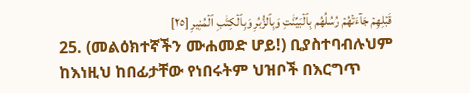قَبۡلِهِمۡ جَآءَتۡهُمۡ رُسُلُهُم بِٱلۡبَيِّنَٰتِ وَبِٱلزُّبُرِ وَبِٱلۡكِتَٰبِ ٱلۡمُنِيرِ [٢٥]
25. (መልዕክተኛችን ሙሐመድ ሆይ!) ቢያስተባብሉህም ከእነዚህ ከበፊታቸው የነበሩትም ህዝቦች በእርግጥ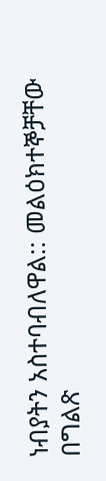ነብያትን አስተባብለዋል:: መልዕክተኞቻቸው በግልጽ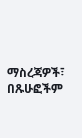ማስረጃዎች፣ በጹሁፎችም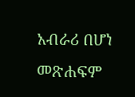አብራሪ በሆነ መጽሐፍም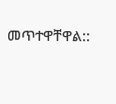መጥተዋቸዋል::